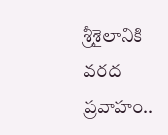శ్రీశైలానికి వరద ప్రవాహం..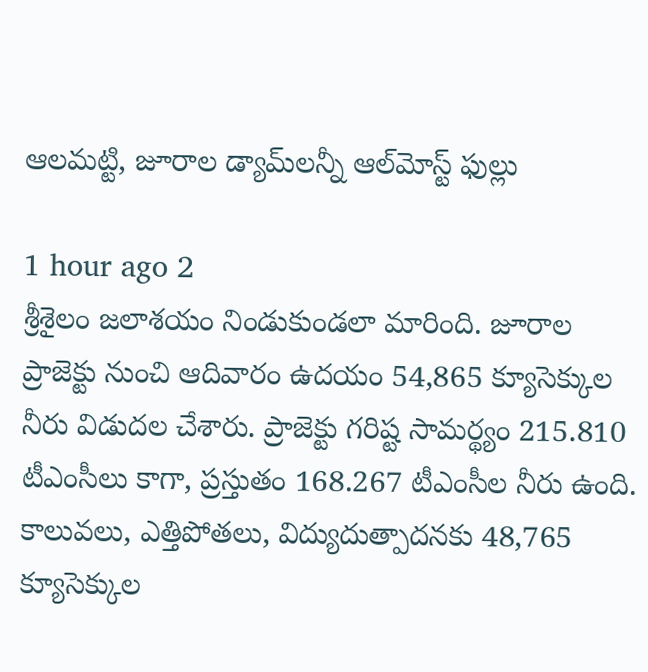ఆలమట్టి, జూరాల డ్యామ్‌లన్నీ ఆల్‌మోస్ట్ ఫుల్లు

1 hour ago 2
శ్రీశైలం జలాశయం నిండుకుండలా మారింది. జూరాల ప్రాజెక్టు నుంచి ఆదివారం ఉదయం 54,865 క్యూసెక్కుల నీరు విడుదల చేశారు. ప్రాజెక్టు గరిష్ట సామర్థ్యం 215.810 టీఎంసీలు కాగా, ప్రస్తుతం 168.267 టీఎంసీల నీరు ఉంది. కాలువలు, ఎత్తిపోతలు, విద్యుదుత్పాదనకు 48,765 క్యూసెక్కుల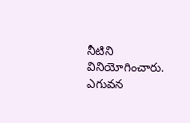నీటిని వినియోగించారు. ఎగువన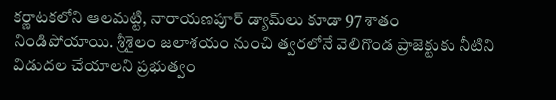కర్ణాటకలోని ఆలమట్టి, నారాయణపూర్ డ్యామ్‌లు కూడా 97 శాతం నిండిపోయాయి. శ్రీశైలం జలాశయం నుంచి త్వరలోనే వెలిగొండ ప్రాజెక్టుకు నీటిని విడుదల చేయాలని ప్రభుత్వం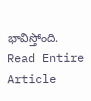భావిస్తోంది.
Read Entire Article